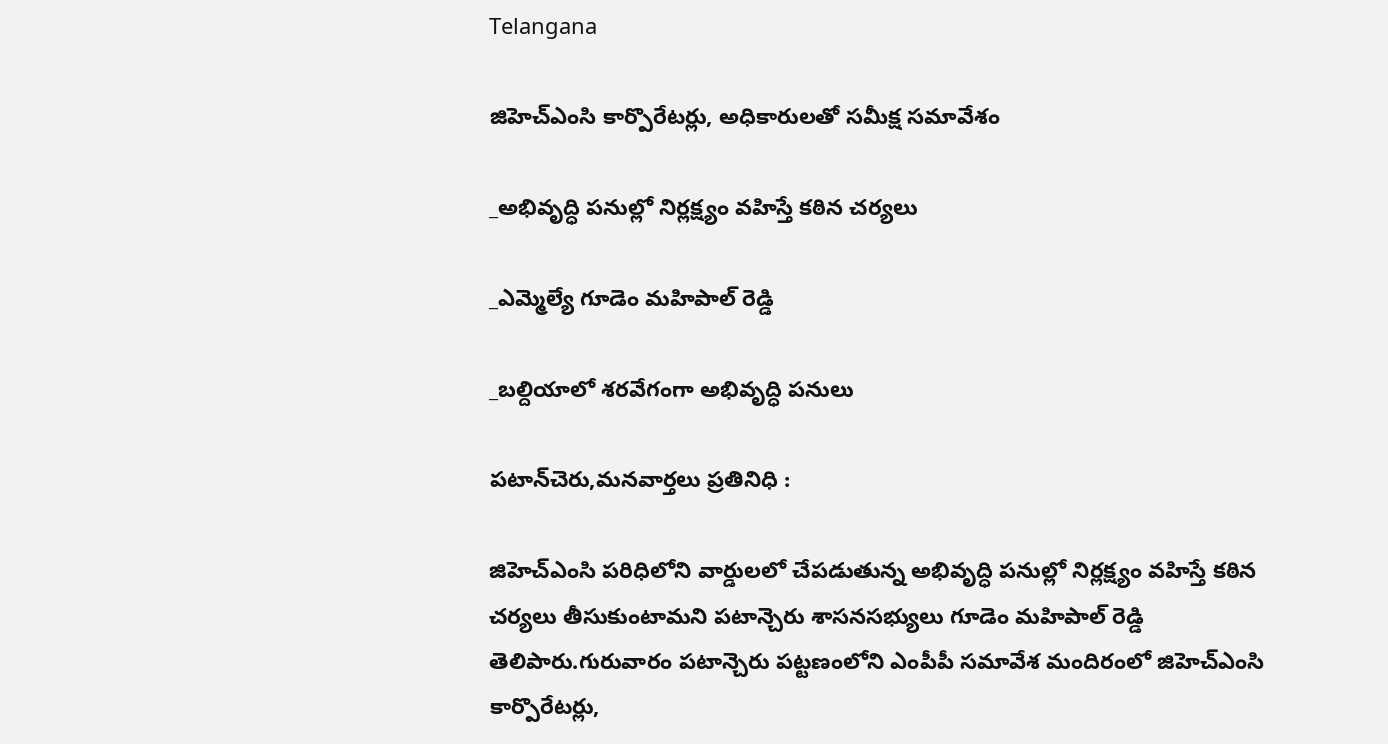Telangana

జిహెచ్ఎంసి కార్పొరేటర్లు, అధికారులతో సమీక్ష సమావేశం

_అభివృద్ధి పనుల్లో నిర్లక్ష్యం వహిస్తే కఠిన చర్యలు

_ఎమ్మెల్యే గూడెం మహిపాల్ రెడ్డి

_బల్దియాలో శరవేగంగా అభివృద్ధి పనులు

పటాన్‌చెరు,మనవార్తలు ప్రతినిధి :

జిహెచ్ఎంసి పరిధిలోని వార్డులలో చేపడుతున్న అభివృద్ధి పనుల్లో నిర్లక్ష్యం వహిస్తే కఠిన చర్యలు తీసుకుంటామని పటాన్చెరు శాసనసభ్యులు గూడెం మహిపాల్ రెడ్డి తెలిపారు.గురువారం పటాన్చెరు పట్టణంలోని ఎంపీపీ సమావేశ మందిరంలో జిహెచ్ఎంసి కార్పొరేటర్లు,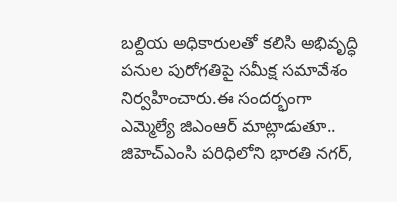బల్దియ అధికారులతో కలిసి అభివృద్ధి పనుల పురోగతిపై సమీక్ష సమావేశం నిర్వహించారు.ఈ సందర్భంగా ఎమ్మెల్యే జిఎంఆర్ మాట్లాడుతూ.. జిహెచ్ఎంసి పరిధిలోని భారతి నగర్,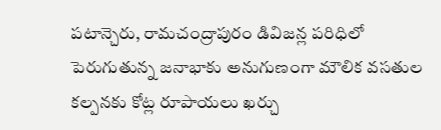పటాన్చెరు, రామచంద్రాపురం డివిజన్ల పరిధిలో పెరుగుతున్న జనాభాకు అనుగుణంగా మౌలిక వసతుల కల్పనకు కోట్ల రూపాయలు ఖర్చు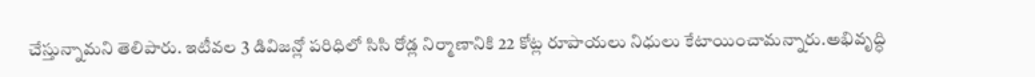చేస్తున్నామని తెలిపారు. ఇటీవల 3 డివిజన్లో పరిధిలో సిసి రోడ్ల నిర్మాణానికి 22 కోట్ల రూపాయలు నిధులు కేటాయించామన్నారు.అభివృద్ధి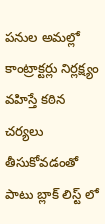పనుల అమల్లో కాంట్రాక్టర్లు నిర్లక్ష్యం వహిస్తే కఠిన చర్యలు తీసుకోవడంతో పాటు బ్లాక్ లిస్ట్ లో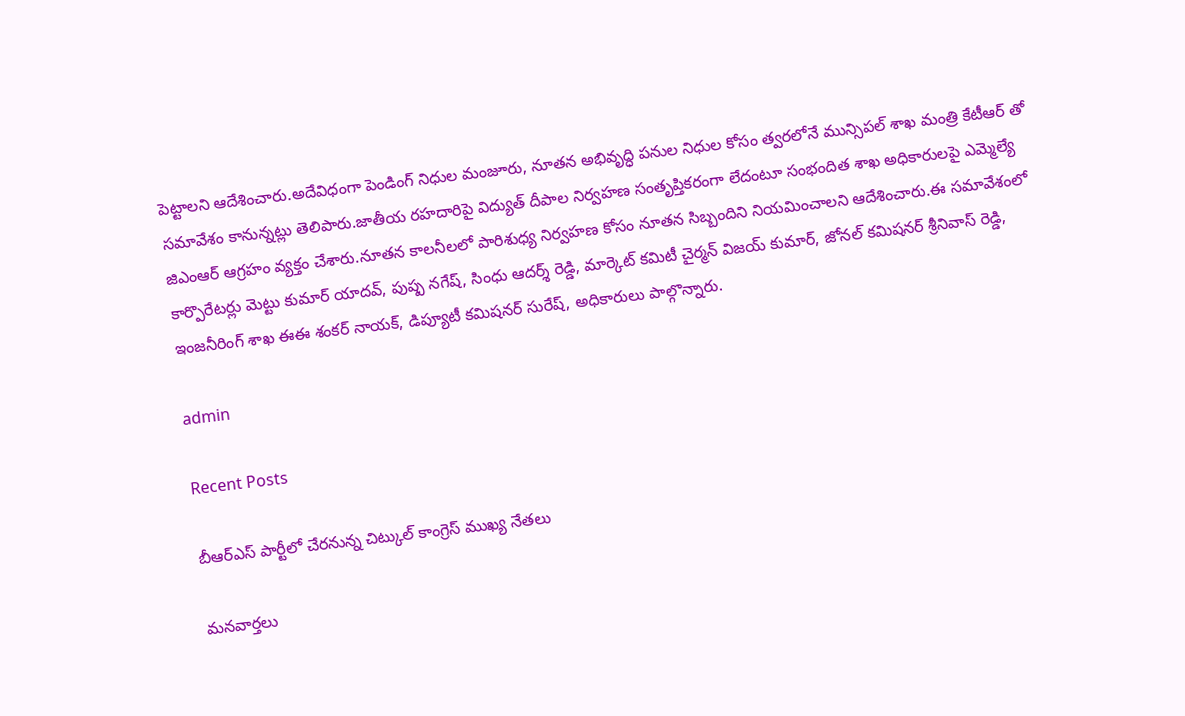పెట్టాలని ఆదేశించారు.అదేవిధంగా పెండింగ్ నిధుల మంజూరు, నూతన అభివృద్ధి పనుల నిధుల కోసం త్వరలోనే మున్సిపల్ శాఖ మంత్రి కేటీఆర్ తో సమావేశం కానున్నట్లు తెలిపారు.జాతీయ రహదారిపై విద్యుత్ దీపాల నిర్వహణ సంతృప్తికరంగా లేదంటూ సంభందిత శాఖ అధికారులపై ఎమ్మెల్యే జిఎంఆర్ ఆగ్రహం వ్యక్తం చేశారు.నూతన కాలనీలలో పారిశుధ్య నిర్వహణ కోసం నూతన సిబ్బందిని నియమించాలని ఆదేశించారు.ఈ సమావేశంలో కార్పొరేటర్లు మెట్టు కుమార్ యాదవ్, పుష్ప నగేష్, సింధు ఆదర్శ్ రెడ్డి, మార్కెట్ కమిటీ చైర్మన్ విజయ్ కుమార్, జోనల్ కమిషనర్ శ్రీనివాస్ రెడ్డి, ఇంజనీరింగ్ శాఖ ఈఈ శంకర్ నాయక్, డిప్యూటీ కమిషనర్ సురేష్, అధికారులు పాల్గొన్నారు.

admin

Recent Posts

బీఆర్ఎస్ పార్టీలో చేరనున్న చిట్కుల్ కాంగ్రెస్ ముఖ్య నేతలు

మనవార్తలు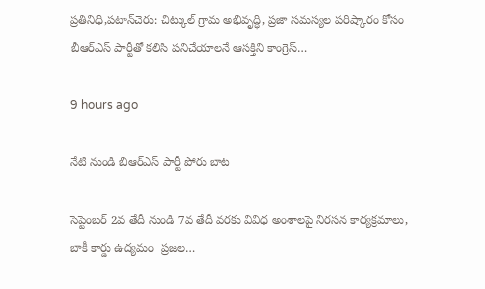ప్రతినిధి,పటాన్‌చెరు: చిట్కుల్ గ్రామ అభివృద్ధి, ప్రజా సమస్యల పరిష్కారం కోసం బీఆర్ఎస్ పార్టీతో కలిసి పనిచేయాలనే ఆసక్తిని కాంగ్రెస్…

9 hours ago

నేటి నుండి బిఆర్ఎస్ పార్టీ పోరు బాట

సెప్టెంబర్ 2వ తేదీ నుండి 7వ తేదీ వరకు వివిధ అంశాలపై నిరసన కార్యక్రమాలు, బాకీ కార్డు ఉద్యమం  ప్రజల…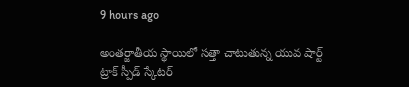9 hours ago

అంతర్జాతీయ స్థాయిలో సత్తా చాటుతున్న యువ షార్ట్ ట్రాక్ స్పీడ్ స్కేటర్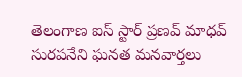తెలంగాణ ఐస్ స్టార్ ప్రణవ్ మాధవ్ సురపనేని ఘనత మనవార్తలు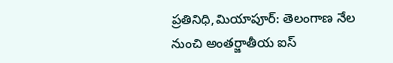ప్రతినిధి,మియాపూర్: తెలంగాణ నేల నుంచి అంతర్జాతీయ ఐస్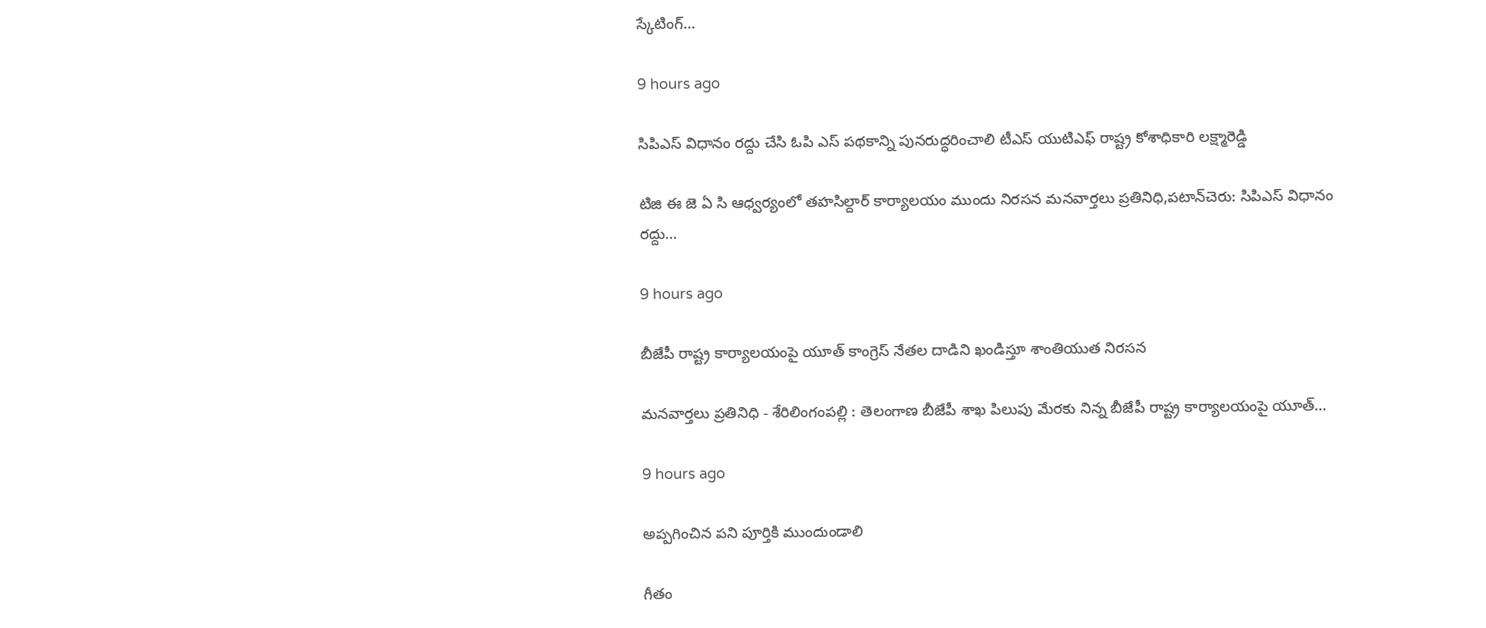స్కేటింగ్…

9 hours ago

సిపిఎస్ విధానం రద్దు చేసి ఓపి ఎస్ పథకాన్ని పునరుద్ధరించాలి టీఎస్ యుటిఎఫ్ రాష్ట్ర కోశాధికారి లక్ష్మారెడ్డి

టిజి ఈ జె ఏ సి ఆధ్వర్యంలో తహసిల్దార్ కార్యాలయం ముందు నిరసన మనవార్తలు ప్రతినిధి,పటాన్‌చెరు: సిపిఎస్ విధానం రద్దు…

9 hours ago

బీజేపీ రాష్ట్ర కార్యాలయంపై యూత్ కాంగ్రెస్ నేతల దాడిని ఖండిస్తూ శాంతియుత నిరసన

మనవార్తలు ప్రతినిధి - శేరిలింగంపల్లి : తెలంగాణ బీజేపీ శాఖ పిలుపు మేరకు నిన్న బీజేపీ రాష్ట్ర కార్యాలయంపై యూత్…

9 hours ago

అప్పగించిన పని పూర్తికి ముందుండాలి

గీతం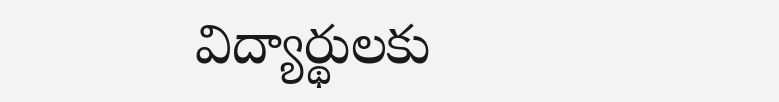విద్యార్థులకు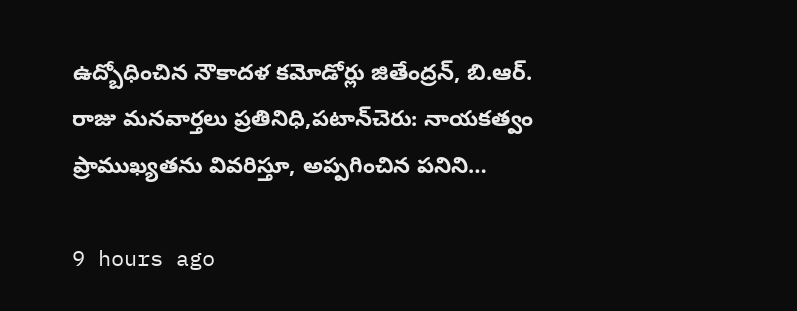ఉద్బోధించిన నౌకాదళ కమోడోర్లు జితేంద్రన్, బి.ఆర్. రాజు మనవార్తలు ప్రతినిధి,పటాన్‌చెరు: నాయకత్వం ప్రాముఖ్యతను వివరిస్తూ, అప్పగించిన పనిని…

9 hours ago